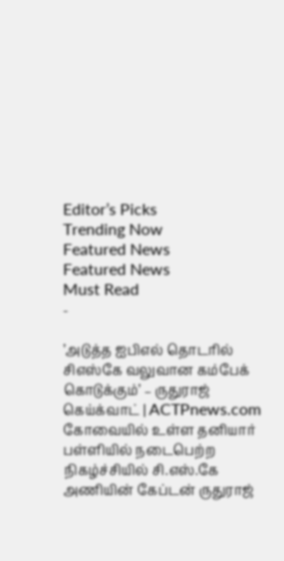Editor’s Picks
Trending Now
Featured News
Featured News
Must Read
-

’அடுத்த ஐபிஎல் தொடரில் சிஎஸ்கே வலுவான கம்பேக் கொடுக்கும்’ – ருதுராஜ் கெய்க்வாட் | ACTPnews.com
கோவையில் உள்ள தனியார் பள்ளியில் நடைபெற்ற நிகழ்ச்சியில் சி.எஸ்.கே அணியின் கேப்டன் ருதுராஜ்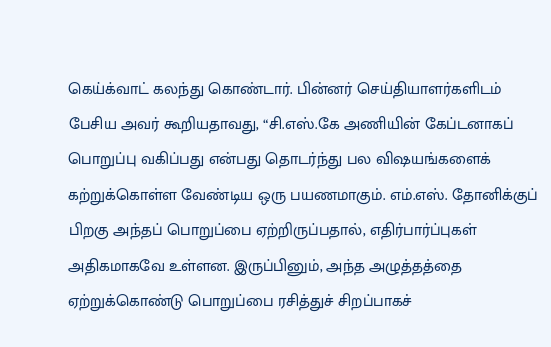கெய்க்வாட் கலந்து கொண்டார். பின்னர் செய்தியாளர்களிடம் பேசிய அவர் கூறியதாவது, “சி.எஸ்.கே அணியின் கேப்டனாகப் பொறுப்பு வகிப்பது என்பது தொடர்ந்து பல விஷயங்களைக் கற்றுக்கொள்ள வேண்டிய ஒரு பயணமாகும். எம்.எஸ். தோனிக்குப் பிறகு அந்தப் பொறுப்பை ஏற்றிருப்பதால், எதிர்பார்ப்புகள் அதிகமாகவே உள்ளன. இருப்பினும், அந்த அழுத்தத்தை ஏற்றுக்கொண்டு பொறுப்பை ரசித்துச் சிறப்பாகச்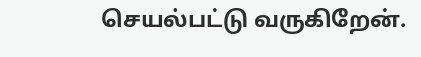செயல்பட்டு வருகிறேன்.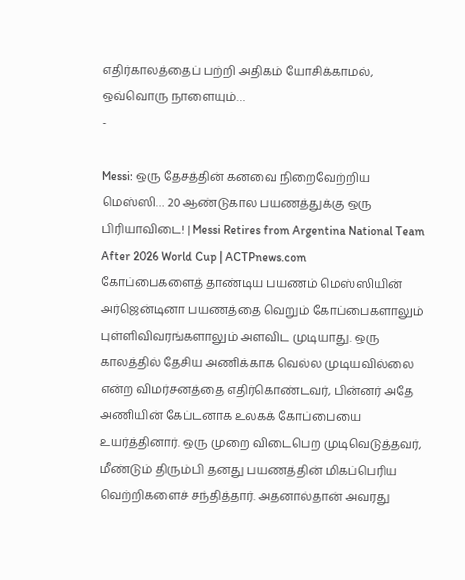எதிர்காலத்தைப் பற்றி அதிகம் யோசிக்காமல், ஒவ்வொரு நாளையும்…
-

Messi: ஒரு தேசத்தின் கனவை நிறைவேற்றிய மெஸ்ஸி… 20 ஆண்டுகால பயணத்துக்கு ஒரு பிரியாவிடை! | Messi Retires from Argentina National Team After 2026 World Cup | ACTPnews.com
கோப்பைகளைத் தாண்டிய பயணம் மெஸ்ஸியின் அர்ஜென்டினா பயணத்தை வெறும் கோப்பைகளாலும் புள்ளிவிவரங்களாலும் அளவிட முடியாது. ஒரு காலத்தில் தேசிய அணிக்காக வெல்ல முடியவில்லை என்ற விமர்சனத்தை எதிர்கொண்டவர், பின்னர் அதே அணியின் கேப்டனாக உலகக் கோப்பையை உயர்த்தினார். ஒரு முறை விடைபெற முடிவெடுத்தவர், மீண்டும் திரும்பி தனது பயணத்தின் மிகப்பெரிய வெற்றிகளைச் சந்தித்தார். அதனால்தான் அவரது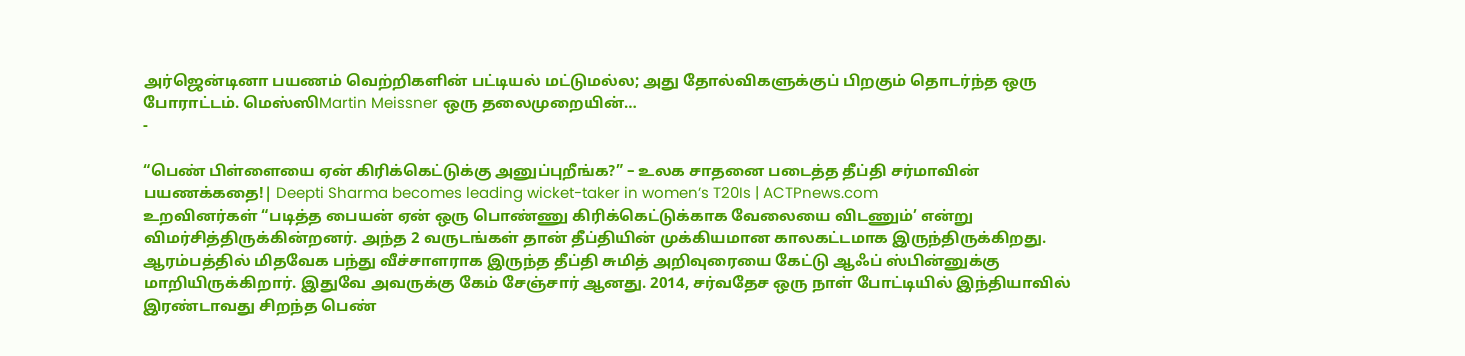அர்ஜென்டினா பயணம் வெற்றிகளின் பட்டியல் மட்டுமல்ல; அது தோல்விகளுக்குப் பிறகும் தொடர்ந்த ஒரு போராட்டம். மெஸ்ஸிMartin Meissner ஒரு தலைமுறையின்…
-

“பெண் பிள்ளையை ஏன் கிரிக்கெட்டுக்கு அனுப்புறீங்க?” – உலக சாதனை படைத்த தீப்தி சர்மாவின் பயணக்கதை!| Deepti Sharma becomes leading wicket-taker in women’s T20Is | ACTPnews.com
உறவினர்கள் “படித்த பையன் ஏன் ஒரு பொண்ணு கிரிக்கெட்டுக்காக வேலையை விடணும்’ என்று விமர்சித்திருக்கின்றனர். அந்த 2 வருடங்கள் தான் தீப்தியின் முக்கியமான காலகட்டமாக இருந்திருக்கிறது. ஆரம்பத்தில் மிதவேக பந்து வீச்சாளராக இருந்த தீப்தி சுமித் அறிவுரையை கேட்டு ஆஃப் ஸ்பின்னுக்கு மாறியிருக்கிறார். இதுவே அவருக்கு கேம் சேஞ்சார் ஆனது. 2014, சர்வதேச ஒரு நாள் போட்டியில் இந்தியாவில் இரண்டாவது சிறந்த பெண்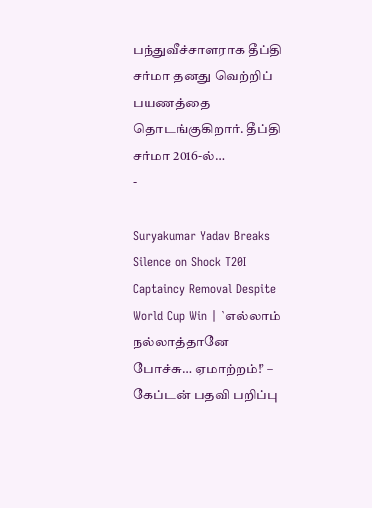பந்துவீச்சாளராக தீப்தி சர்மா தனது வெற்றிப் பயணத்தை தொடங்குகிறார். தீப்தி சர்மா 2016-ல்…
-

Suryakumar Yadav Breaks Silence on Shock T20I Captaincy Removal Despite World Cup Win | `எல்லாம் நல்லாத்தானே போச்சு… ஏமாற்றம்!’ – கேப்டன் பதவி பறிப்பு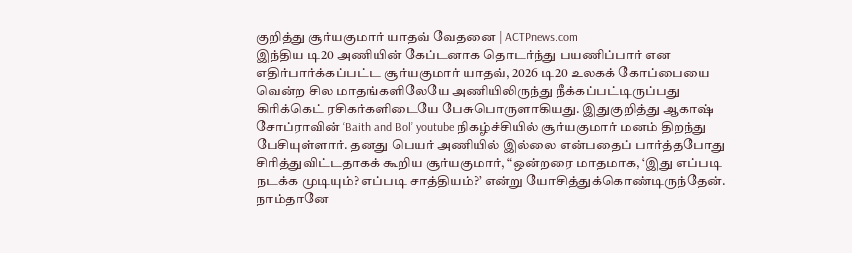குறித்து சூர்யகுமார் யாதவ் வேதனை | ACTPnews.com
இந்திய டி20 அணியின் கேப்டனாக தொடர்ந்து பயணிப்பார் என எதிர்பார்க்கப்பட்ட சூர்யகுமார் யாதவ், 2026 டி20 உலகக் கோப்பையை வென்ற சில மாதங்களிலேயே அணியிலிருந்து நீக்கப்பட்டிருப்பது கிரிக்கெட் ரசிகர்களிடையே பேசுபொருளாகியது. இதுகுறித்து ஆகாஷ் சோப்ராவின் ‘Baith and Bol’ youtube நிகழ்ச்சியில் சூர்யகுமார் மனம் திறந்து பேசியுள்ளார். தனது பெயர் அணியில் இல்லை என்பதைப் பார்த்தபோது சிரித்துவிட்டதாகக் கூறிய சூர்யகுமார், “ஒன்றரை மாதமாக, ‘இது எப்படி நடக்க முடியும்? எப்படி சாத்தியம்?’ என்று யோசித்துக்கொண்டிருந்தேன். நாம்தானே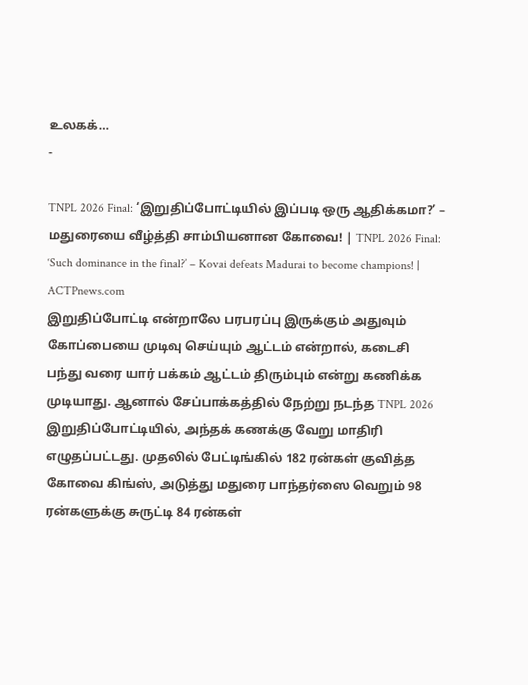உலகக்…
-

TNPL 2026 Final: ‘இறுதிப்போட்டியில் இப்படி ஒரு ஆதிக்கமா?’ – மதுரையை வீழ்த்தி சாம்பியனான கோவை! | TNPL 2026 Final: ‘Such dominance in the final?’ – Kovai defeats Madurai to become champions! | ACTPnews.com
இறுதிப்போட்டி என்றாலே பரபரப்பு இருக்கும் அதுவும் கோப்பையை முடிவு செய்யும் ஆட்டம் என்றால், கடைசி பந்து வரை யார் பக்கம் ஆட்டம் திரும்பும் என்று கணிக்க முடியாது. ஆனால் சேப்பாக்கத்தில் நேற்று நடந்த TNPL 2026 இறுதிப்போட்டியில், அந்தக் கணக்கு வேறு மாதிரி எழுதப்பட்டது. முதலில் பேட்டிங்கில் 182 ரன்கள் குவித்த கோவை கிங்ஸ், அடுத்து மதுரை பாந்தர்ஸை வெறும் 98 ரன்களுக்கு சுருட்டி 84 ரன்கள்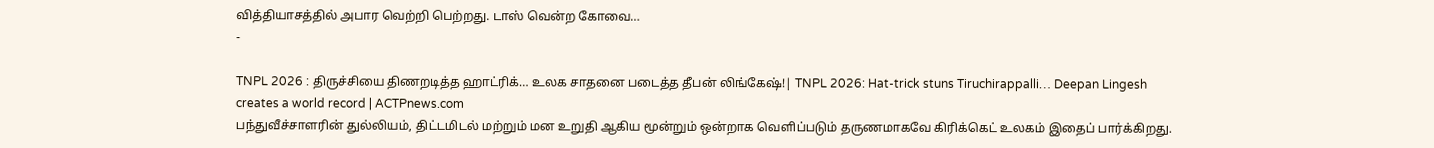வித்தியாசத்தில் அபார வெற்றி பெற்றது. டாஸ் வென்ற கோவை…
-

TNPL 2026 : திருச்சியை திணறடித்த ஹாட்ரிக்… உலக சாதனை படைத்த தீபன் லிங்கேஷ்!| TNPL 2026: Hat-trick stuns Tiruchirappalli… Deepan Lingesh creates a world record | ACTPnews.com
பந்துவீச்சாளரின் துல்லியம், திட்டமிடல் மற்றும் மன உறுதி ஆகிய மூன்றும் ஒன்றாக வெளிப்படும் தருணமாகவே கிரிக்கெட் உலகம் இதைப் பார்க்கிறது.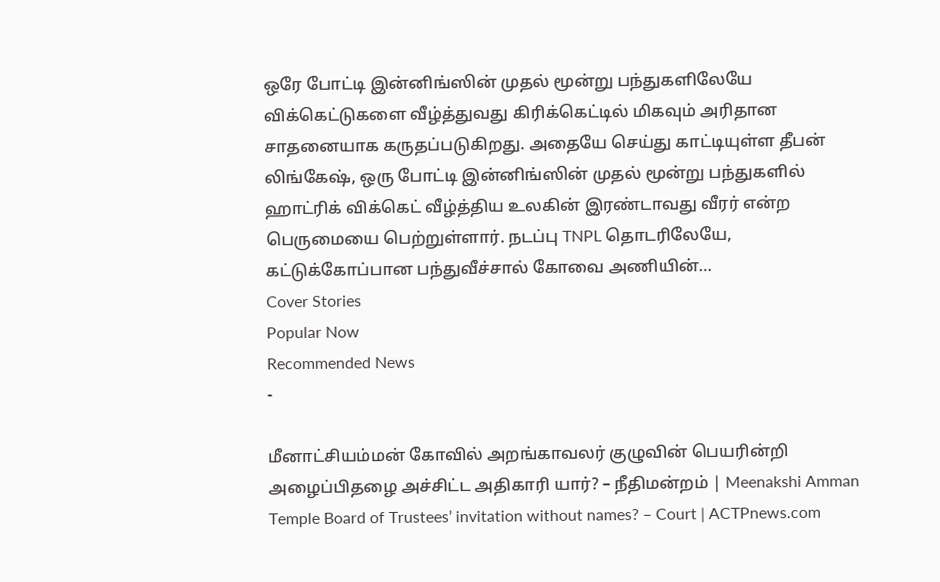ஒரே போட்டி இன்னிங்ஸின் முதல் மூன்று பந்துகளிலேயே விக்கெட்டுகளை வீழ்த்துவது கிரிக்கெட்டில் மிகவும் அரிதான சாதனையாக கருதப்படுகிறது. அதையே செய்து காட்டியுள்ள தீபன் லிங்கேஷ், ஒரு போட்டி இன்னிங்ஸின் முதல் மூன்று பந்துகளில் ஹாட்ரிக் விக்கெட் வீழ்த்திய உலகின் இரண்டாவது வீரர் என்ற பெருமையை பெற்றுள்ளார். நடப்பு TNPL தொடரிலேயே, கட்டுக்கோப்பான பந்துவீச்சால் கோவை அணியின்…
Cover Stories
Popular Now
Recommended News
-

மீனாட்சியம்மன் கோவில் அறங்காவலர் குழுவின் பெயரின்றி அழைப்பிதழை அச்சிட்ட அதிகாரி யார்? – நீதிமன்றம் | Meenakshi Amman Temple Board of Trustees’ invitation without names? – Court | ACTPnews.com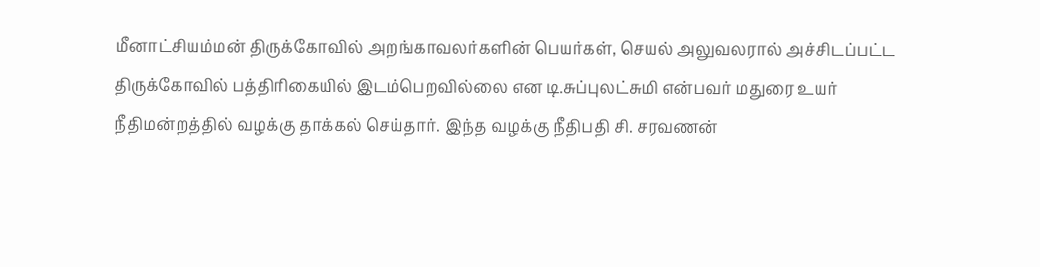மீனாட்சியம்மன் திருக்கோவில் அறங்காவலர்களின் பெயர்கள், செயல் அலுவலரால் அச்சிடப்பட்ட திருக்கோவில் பத்திரிகையில் இடம்பெறவில்லை என டி.சுப்புலட்சுமி என்பவர் மதுரை உயர் நீதிமன்றத்தில் வழக்கு தாக்கல் செய்தார். இந்த வழக்கு நீதிபதி சி. சரவணன்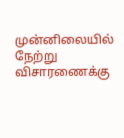முன்னிலையில் நேற்று விசாரணைக்கு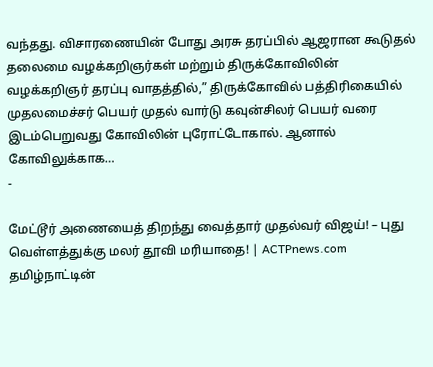வந்தது. விசாரணையின் போது அரசு தரப்பில் ஆஜரான கூடுதல் தலைமை வழக்கறிஞர்கள் மற்றும் திருக்கோவிலின் வழக்கறிஞர் தரப்பு வாதத்தில்,” திருக்கோவில் பத்திரிகையில் முதலமைச்சர் பெயர் முதல் வார்டு கவுன்சிலர் பெயர் வரை இடம்பெறுவது கோவிலின் புரோட்டோகால். ஆனால் கோவிலுக்காக…
-

மேட்டூர் அணையைத் திறந்து வைத்தார் முதல்வர் விஜய்! – புது வெள்ளத்துக்கு மலர் தூவி மரியாதை! | ACTPnews.com
தமிழ்நாட்டின்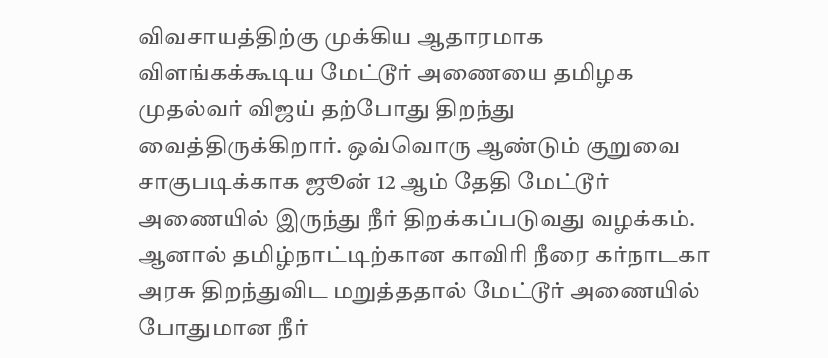விவசாயத்திற்கு முக்கிய ஆதாரமாக விளங்கக்கூடிய மேட்டூர் அணையை தமிழக முதல்வர் விஜய் தற்போது திறந்து வைத்திருக்கிறார். ஒவ்வொரு ஆண்டும் குறுவை சாகுபடிக்காக ஜூன் 12 ஆம் தேதி மேட்டூர் அணையில் இருந்து நீர் திறக்கப்படுவது வழக்கம். ஆனால் தமிழ்நாட்டிற்கான காவிரி நீரை கர்நாடகா அரசு திறந்துவிட மறுத்ததால் மேட்டூர் அணையில் போதுமான நீர்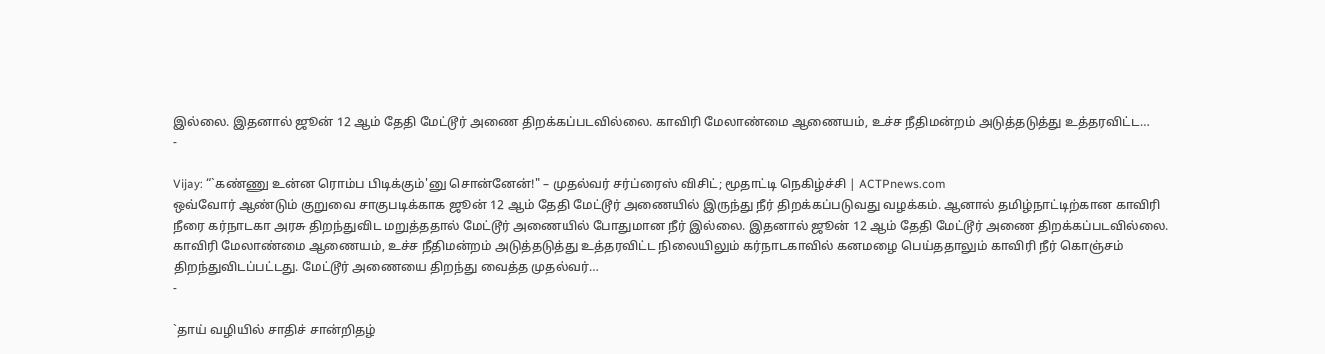இல்லை. இதனால் ஜூன் 12 ஆம் தேதி மேட்டூர் அணை திறக்கப்படவில்லை. காவிரி மேலாண்மை ஆணையம், உச்ச நீதிமன்றம் அடுத்தடுத்து உத்தரவிட்ட…
-

Vijay: “`கண்ணு உன்ன ரொம்ப பிடிக்கும்'னு சொன்னேன்!" – முதல்வர் சர்ப்ரைஸ் விசிட்; மூதாட்டி நெகிழ்ச்சி | ACTPnews.com
ஒவ்வோர் ஆண்டும் குறுவை சாகுபடிக்காக ஜூன் 12 ஆம் தேதி மேட்டூர் அணையில் இருந்து நீர் திறக்கப்படுவது வழக்கம். ஆனால் தமிழ்நாட்டிற்கான காவிரி நீரை கர்நாடகா அரசு திறந்துவிட மறுத்ததால் மேட்டூர் அணையில் போதுமான நீர் இல்லை. இதனால் ஜூன் 12 ஆம் தேதி மேட்டூர் அணை திறக்கப்படவில்லை. காவிரி மேலாண்மை ஆணையம், உச்ச நீதிமன்றம் அடுத்தடுத்து உத்தரவிட்ட நிலையிலும் கர்நாடகாவில் கனமழை பெய்ததாலும் காவிரி நீர் கொஞ்சம் திறந்துவிடப்பட்டது. மேட்டூர் அணையை திறந்து வைத்த முதல்வர்…
-

`தாய் வழியில் சாதிச் சான்றிதழ்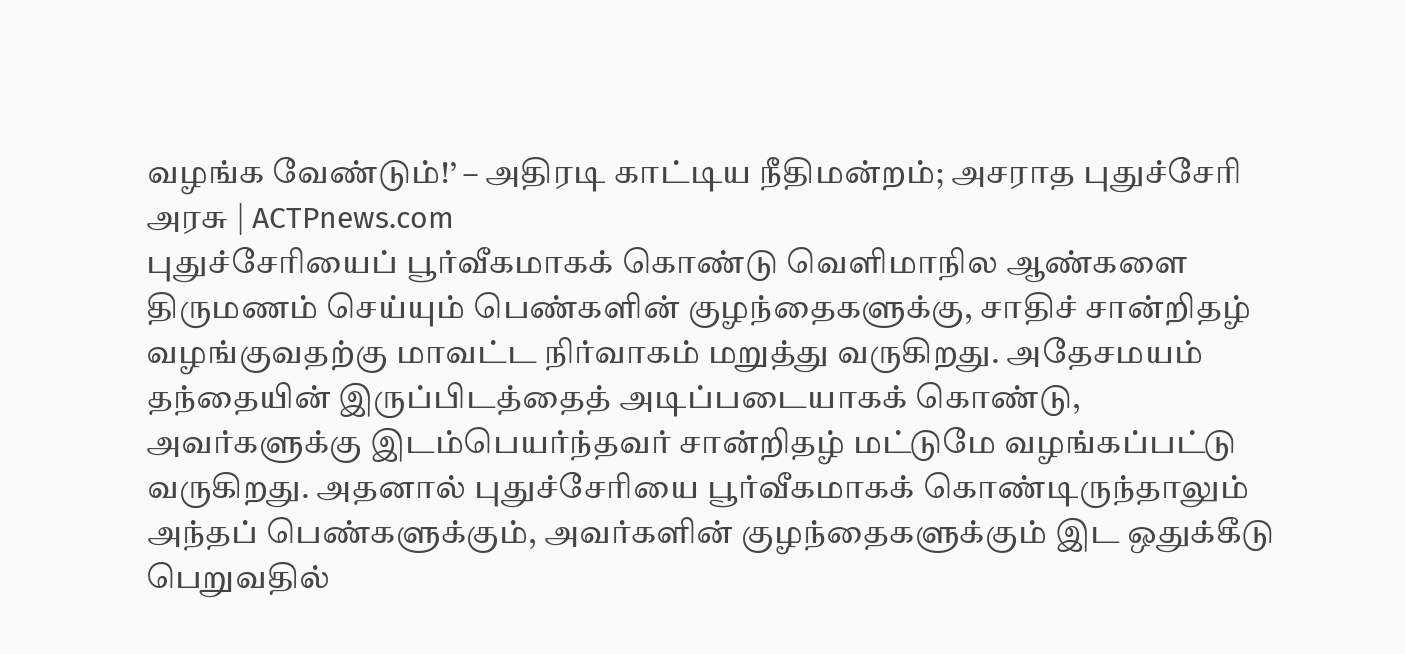வழங்க வேண்டும்!’ – அதிரடி காட்டிய நீதிமன்றம்; அசராத புதுச்சேரி அரசு | ACTPnews.com
புதுச்சேரியைப் பூர்வீகமாகக் கொண்டு வெளிமாநில ஆண்களை திருமணம் செய்யும் பெண்களின் குழந்தைகளுக்கு, சாதிச் சான்றிதழ் வழங்குவதற்கு மாவட்ட நிர்வாகம் மறுத்து வருகிறது. அதேசமயம் தந்தையின் இருப்பிடத்தைத் அடிப்படையாகக் கொண்டு, அவர்களுக்கு இடம்பெயர்ந்தவர் சான்றிதழ் மட்டுமே வழங்கப்பட்டு வருகிறது. அதனால் புதுச்சேரியை பூர்வீகமாகக் கொண்டிருந்தாலும் அந்தப் பெண்களுக்கும், அவர்களின் குழந்தைகளுக்கும் இட ஒதுக்கீடு பெறுவதில்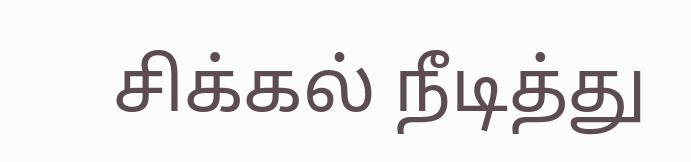சிக்கல் நீடித்து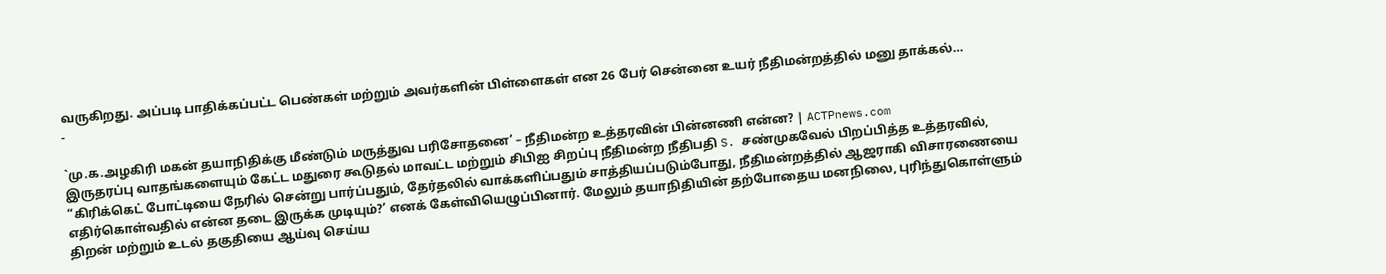வருகிறது. அப்படி பாதிக்கப்பட்ட பெண்கள் மற்றும் அவர்களின் பிள்ளைகள் என 26 பேர் சென்னை உயர் நீதிமன்றத்தில் மனு தாக்கல்…
-

`மு.க.அழகிரி மகன் தயாநிதிக்கு மீண்டும் மருத்துவ பரிசோதனை’ – நீதிமன்ற உத்தரவின் பின்னணி என்ன? | ACTPnews.com
இருதரப்பு வாதங்களையும் கேட்ட மதுரை கூடுதல் மாவட்ட மற்றும் சிபிஐ சிறப்பு நீதிமன்ற நீதிபதி S. சண்முகவேல் பிறப்பித்த உத்தரவில், “கிரிக்கெட் போட்டியை நேரில் சென்று பார்ப்பதும், தேர்தலில் வாக்களிப்பதும் சாத்தியப்படும்போது, நீதிமன்றத்தில் ஆஜராகி விசாரணையை எதிர்கொள்வதில் என்ன தடை இருக்க முடியும்?’ எனக் கேள்வியெழுப்பினார். மேலும் தயாநிதியின் தற்போதைய மனநிலை, புரிந்துகொள்ளும் திறன் மற்றும் உடல் தகுதியை ஆய்வு செய்ய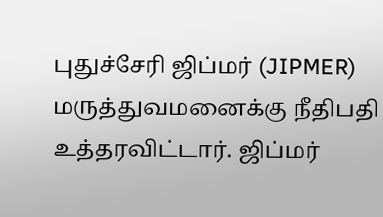புதுச்சேரி ஜிப்மர் (JIPMER) மருத்துவமனைக்கு நீதிபதி உத்தரவிட்டார். ஜிப்மர்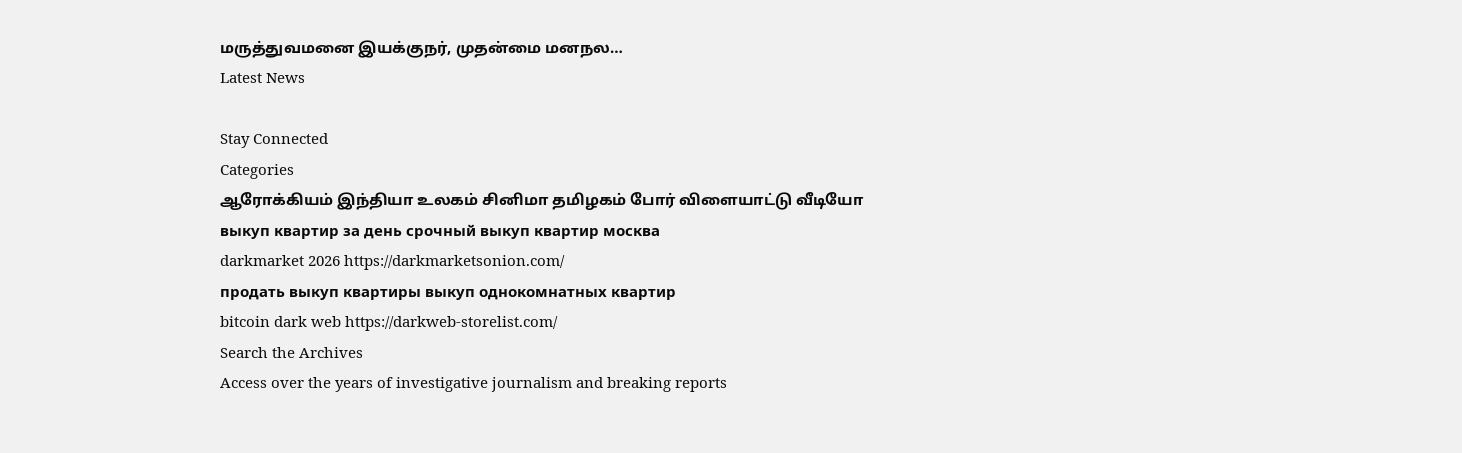மருத்துவமனை இயக்குநர், முதன்மை மனநல…
Latest News

Stay Connected
Categories
ஆரோக்கியம் இந்தியா உலகம் சினிமா தமிழகம் போர் விளையாட்டு வீடியோ
выкуп квартир за день срочный выкуп квартир москва
darkmarket 2026 https://darkmarketsonion.com/
продать выкуп квартиры выкуп однокомнатных квартир
bitcoin dark web https://darkweb-storelist.com/
Search the Archives
Access over the years of investigative journalism and breaking reports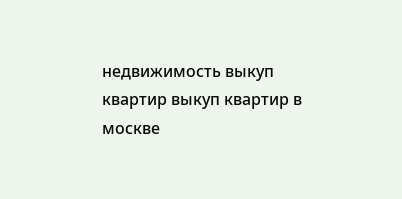недвижимость выкуп квартир выкуп квартир в москве